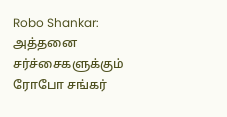Robo Shankar: அத்தனை சர்ச்சைகளுக்கும் ரோபோ சங்கர்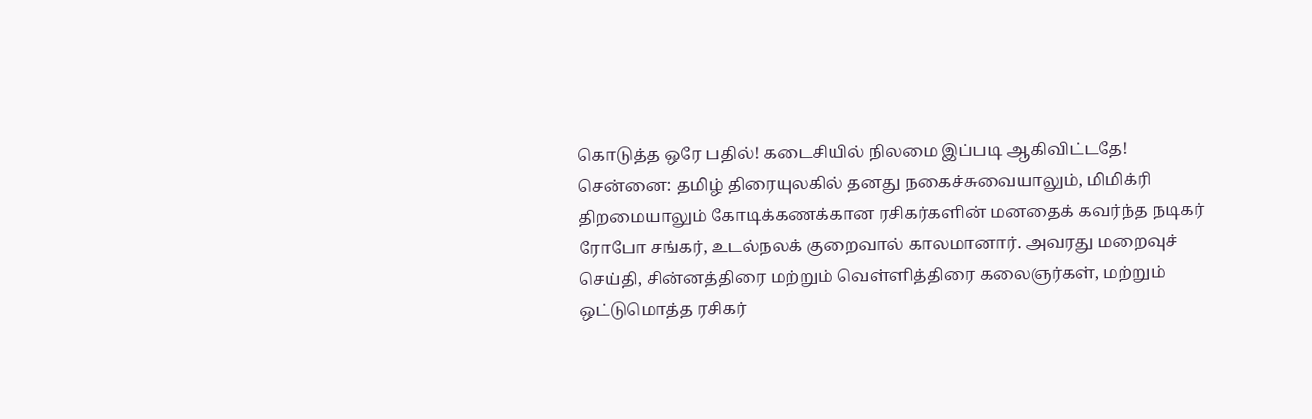கொடுத்த ஒரே பதில்! கடைசியில் நிலமை இப்படி ஆகிவிட்டதே!
சென்னை: தமிழ் திரையுலகில் தனது நகைச்சுவையாலும், மிமிக்ரி திறமையாலும் கோடிக்கணக்கான ரசிகர்களின் மனதைக் கவர்ந்த நடிகர் ரோபோ சங்கர், உடல்நலக் குறைவால் காலமானார். அவரது மறைவுச் செய்தி, சின்னத்திரை மற்றும் வெள்ளித்திரை கலைஞர்கள், மற்றும் ஒட்டுமொத்த ரசிகர்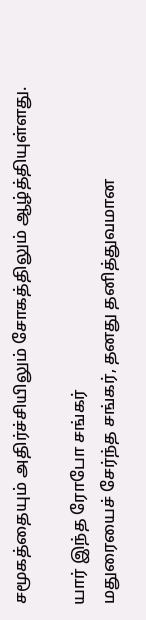சமூகத்தையும் அதிர்ச்சியிலும் சோகத்திலும் ஆழ்த்தியுள்ளது.

யார் இந்த ரோபோ சங்கர்
மதுரையைச் சேர்ந்த சங்கர், தனது தனித்துவமான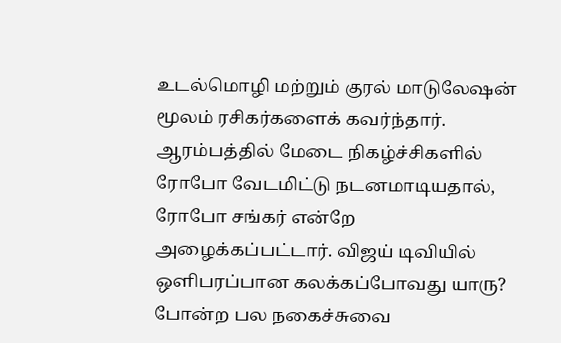உடல்மொழி மற்றும் குரல் மாடுலேஷன் மூலம் ரசிகர்களைக் கவர்ந்தார். ஆரம்பத்தில் மேடை நிகழ்ச்சிகளில் ரோபோ வேடமிட்டு நடனமாடியதால், ரோபோ சங்கர் என்றே அழைக்கப்பட்டார். விஜய் டிவியில் ஒளிபரப்பான கலக்கப்போவது யாரு? போன்ற பல நகைச்சுவை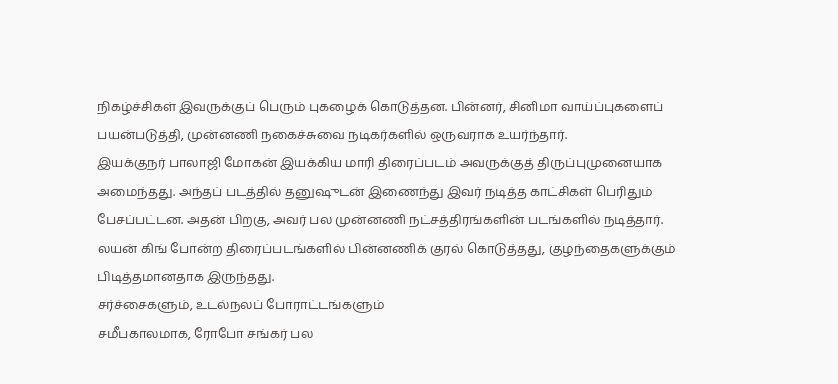நிகழ்ச்சிகள் இவருக்குப் பெரும் புகழைக் கொடுத்தன. பின்னர், சினிமா வாய்ப்புகளைப் பயன்படுத்தி, முன்னணி நகைச்சுவை நடிகர்களில் ஒருவராக உயர்ந்தார்.
இயக்குநர் பாலாஜி மோகன் இயக்கிய மாரி திரைப்படம் அவருக்குத் திருப்புமுனையாக அமைந்தது. அந்தப் படத்தில் தனுஷுடன் இணைந்து இவர் நடித்த காட்சிகள் பெரிதும் பேசப்பட்டன. அதன் பிறகு, அவர் பல முன்னணி நட்சத்திரங்களின் படங்களில் நடித்தார். லயன் கிங் போன்ற திரைப்படங்களில் பின்னணிக் குரல் கொடுத்தது, குழந்தைகளுக்கும் பிடித்தமானதாக இருந்தது.
சர்ச்சைகளும், உடல்நலப் போராட்டங்களும்
சமீபகாலமாக, ரோபோ சங்கர் பல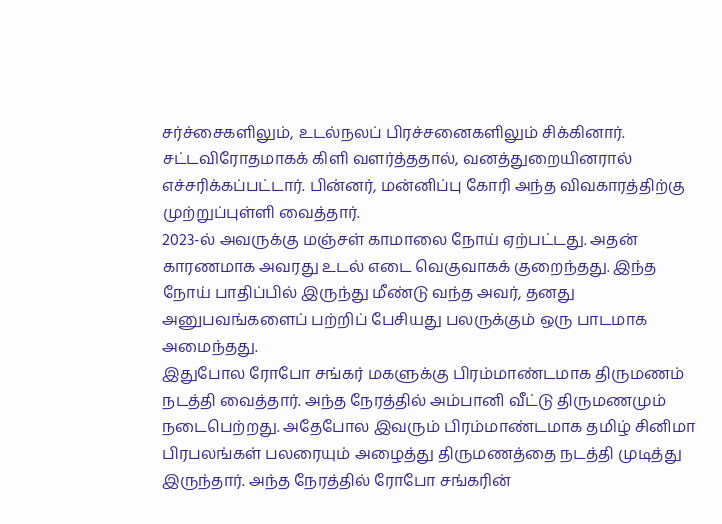சர்ச்சைகளிலும், உடல்நலப் பிரச்சனைகளிலும் சிக்கினார். சட்டவிரோதமாகக் கிளி வளர்த்ததால், வனத்துறையினரால் எச்சரிக்கப்பட்டார். பின்னர், மன்னிப்பு கோரி அந்த விவகாரத்திற்கு முற்றுப்புள்ளி வைத்தார்.
2023-ல் அவருக்கு மஞ்சள் காமாலை நோய் ஏற்பட்டது. அதன் காரணமாக அவரது உடல் எடை வெகுவாகக் குறைந்தது. இந்த நோய் பாதிப்பில் இருந்து மீண்டு வந்த அவர், தனது அனுபவங்களைப் பற்றிப் பேசியது பலருக்கும் ஒரு பாடமாக அமைந்தது.
இதுபோல ரோபோ சங்கர் மகளுக்கு பிரம்மாண்டமாக திருமணம் நடத்தி வைத்தார். அந்த நேரத்தில் அம்பானி வீட்டு திருமணமும் நடைபெற்றது. அதேபோல இவரும் பிரம்மாண்டமாக தமிழ் சினிமா பிரபலங்கள் பலரையும் அழைத்து திருமணத்தை நடத்தி முடித்து இருந்தார். அந்த நேரத்தில் ரோபோ சங்கரின்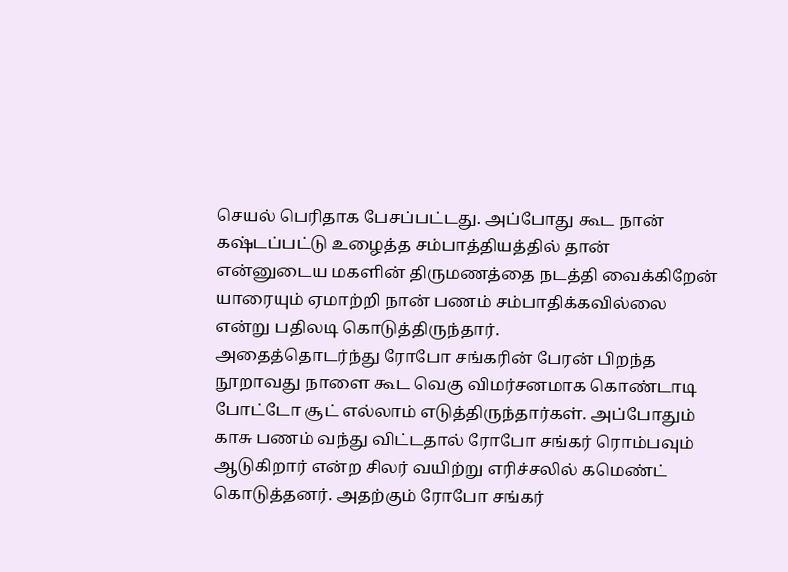செயல் பெரிதாக பேசப்பட்டது. அப்போது கூட நான் கஷ்டப்பட்டு உழைத்த சம்பாத்தியத்தில் தான் என்னுடைய மகளின் திருமணத்தை நடத்தி வைக்கிறேன் யாரையும் ஏமாற்றி நான் பணம் சம்பாதிக்கவில்லை என்று பதிலடி கொடுத்திருந்தார்.
அதைத்தொடர்ந்து ரோபோ சங்கரின் பேரன் பிறந்த நூறாவது நாளை கூட வெகு விமர்சனமாக கொண்டாடி போட்டோ சூட் எல்லாம் எடுத்திருந்தார்கள். அப்போதும் காசு பணம் வந்து விட்டதால் ரோபோ சங்கர் ரொம்பவும் ஆடுகிறார் என்ற சிலர் வயிற்று எரிச்சலில் கமெண்ட் கொடுத்தனர். அதற்கும் ரோபோ சங்கர்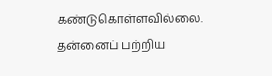கண்டுகொள்ளவில்லை. தன்னைப் பற்றிய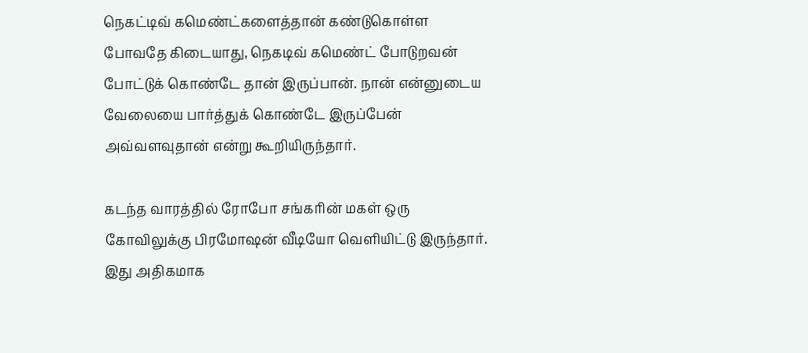நெகட்டிவ் கமெண்ட்களைத்தான் கண்டுகொள்ள போவதே கிடையாது, நெகடிவ் கமெண்ட் போடுறவன் போட்டுக் கொண்டே தான் இருப்பான். நான் என்னுடைய வேலையை பார்த்துக் கொண்டே இருப்பேன் அவ்வளவுதான் என்று கூறியிருந்தார்.

கடந்த வாரத்தில் ரோபோ சங்கரின் மகள் ஒரு கோவிலுக்கு பிரமோஷன் வீடியோ வெளியிட்டு இருந்தார். இது அதிகமாக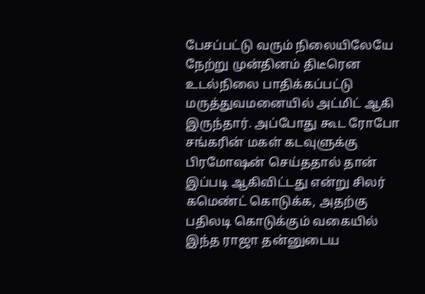பேசப்பட்டு வரும் நிலையிலேயே நேற்று முன்தினம் திடீரென உடல்நிலை பாதிக்கப்பட்டு மருத்துவமனையில் அட்மிட் ஆகி இருந்தார். அப்போது கூட ரோபோ சங்கரின் மகள் கடவுளுக்கு பிரமோஷன் செய்ததால் தான் இப்படி ஆகிவிட்டது என்று சிலர் கமெண்ட் கொடுக்க, அதற்கு பதிலடி கொடுக்கும் வகையில் இந்த ராஜா தன்னுடைய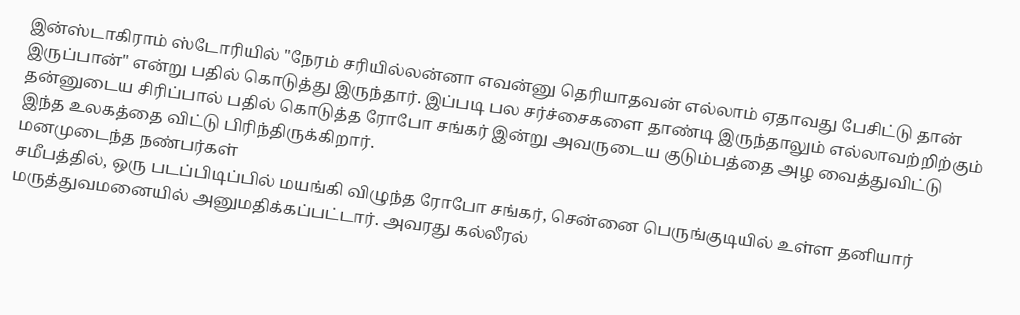இன்ஸ்டாகிராம் ஸ்டோரியில் "நேரம் சரியில்லன்னா எவன்னு தெரியாதவன் எல்லாம் ஏதாவது பேசிட்டு தான் இருப்பான்" என்று பதில் கொடுத்து இருந்தார். இப்படி பல சர்ச்சைகளை தாண்டி இருந்தாலும் எல்லாவற்றிற்கும் தன்னுடைய சிரிப்பால் பதில் கொடுத்த ரோபோ சங்கர் இன்று அவருடைய குடும்பத்தை அழ வைத்துவிட்டு இந்த உலகத்தை விட்டு பிரிந்திருக்கிறார்.
மனமுடைந்த நண்பர்கள்
சமீபத்தில், ஒரு படப்பிடிப்பில் மயங்கி விழுந்த ரோபோ சங்கர், சென்னை பெருங்குடியில் உள்ள தனியார் மருத்துவமனையில் அனுமதிக்கப்பட்டார். அவரது கல்லீரல்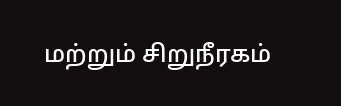மற்றும் சிறுநீரகம்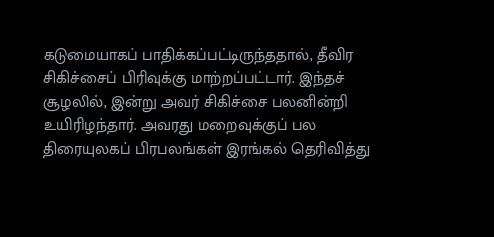கடுமையாகப் பாதிக்கப்பட்டிருந்ததால், தீவிர சிகிச்சைப் பிரிவுக்கு மாற்றப்பட்டார். இந்தச் சூழலில், இன்று அவர் சிகிச்சை பலனின்றி உயிரிழந்தார். அவரது மறைவுக்குப் பல திரையுலகப் பிரபலங்கள் இரங்கல் தெரிவித்து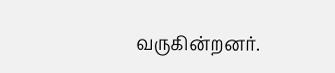வருகின்றனர்.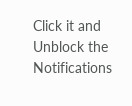Click it and Unblock the Notifications